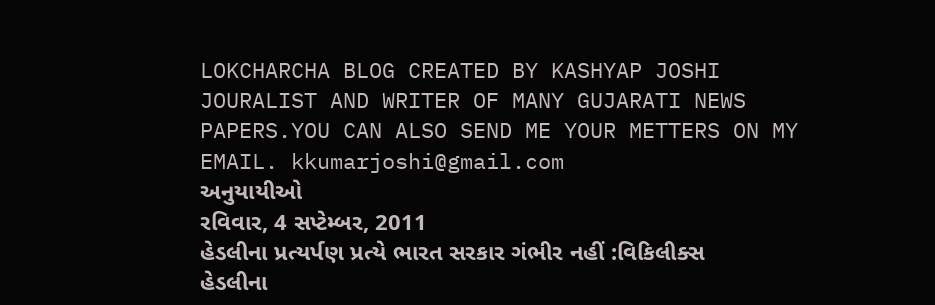LOKCHARCHA BLOG CREATED BY KASHYAP JOSHI JOURALIST AND WRITER OF MANY GUJARATI NEWS PAPERS.YOU CAN ALSO SEND ME YOUR METTERS ON MY
EMAIL. kkumarjoshi@gmail.com
અનુયાયીઓ
રવિવાર, 4 સપ્ટેમ્બર, 2011
હેડલીના પ્રત્યર્પણ પ્રત્યે ભારત સરકાર ગંભીર નહીં :વિકિલીક્સ
હેડલીના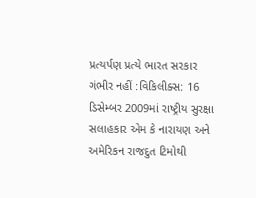પ્રત્યર્પણ પ્રત્યે ભારત સરકાર ગંભીર નહીં :વિકિલીક્સ: 16 ડિસેમ્બર 2009માં રાષ્ટ્રીય સુરક્ષા સલાહકાર એમ કે નારાયણ અને અમેરિકન રાજદુત ટિમોથી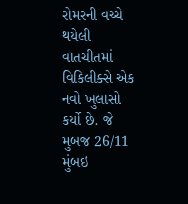રોમરની વચ્ચે થયેલી વાતચીતમાં વિકિલીક્સે એક નવો ખુલાસો કર્યો છે. જે મુબજ 26/11 મુંબઇ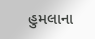હુમલાના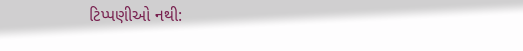ટિપ્પણીઓ નથી: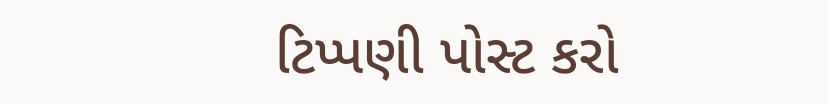ટિપ્પણી પોસ્ટ કરો